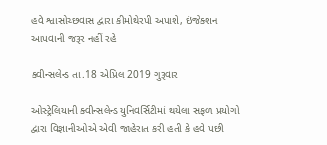હવે શ્વાસોચ્છવાસ દ્વારા કીમોથેરપી અપાશે, ઇંજેક્શન આપવાની જરૂર નહીં રહે

ક્વીન્સલેન્ડ તા.18 એપ્રિલ 2019 ગુરૂવાર

ઓસ્ટ્રેલિયાની ક્વીન્સલેન્ડ યુનિવર્સિટીમાં થયેલા સફળ પ્રયોગો દ્વારા વિજ્ઞાનીઓએ એવી જાહેરાત કરી હતી કે હવે પછી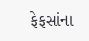ફેફસાંના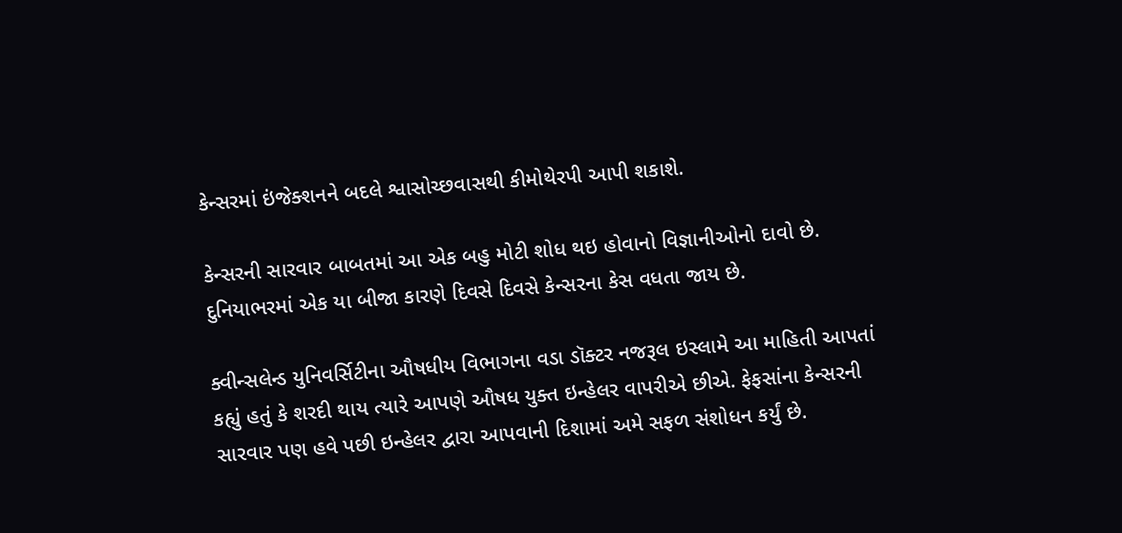કેન્સરમાં ઇંજેક્શનને બદલે શ્વાસોચ્છવાસથી કીમોથેરપી આપી શકાશે.

કેન્સરની સારવાર બાબતમાં આ એક બહુ મોટી શોધ થઇ હોવાનો વિજ્ઞાનીઓનો દાવો છે. દુનિયાભરમાં એક યા બીજા કારણે દિવસે દિવસે કેન્સરના કેસ વધતા જાય છે.

ક્વીન્સલેન્ડ યુનિવર્સિટીના ઔષધીય વિભાગના વડા ડૉક્ટર નજરૂલ ઇસ્લામે આ માહિતી આપતાં કહ્યું હતું કે શરદી થાય ત્યારે આપણે ઔષધ યુક્ત ઇન્હેલર વાપરીએ છીએ. ફેફસાંના કેન્સરની સારવાર પણ હવે પછી ઇન્હેલર દ્વારા આપવાની દિશામાં અમે સફળ સંશોધન કર્યું છે.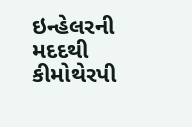ઇન્હેલરની મદદથી કીમોથેરપી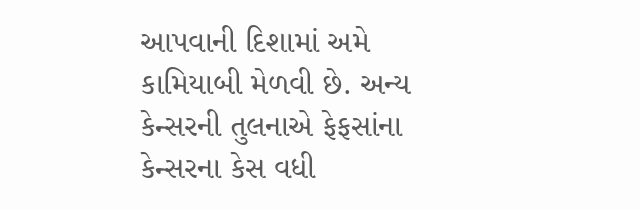આપવાની દિશામાં અમે કામિયાબી મેળવી છે. અન્ય કેન્સરની તુલનાએ ફેફસાંના કેન્સરના કેસ વધી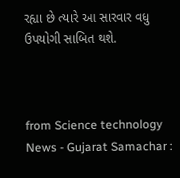રહ્યા છે ત્યારે આ સારવાર વધુ ઉપયોગી સાબિત થશે.



from Science technology News - Gujarat Samachar :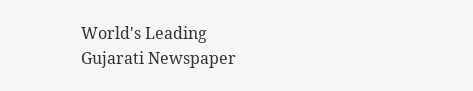World's Leading Gujarati Newspaper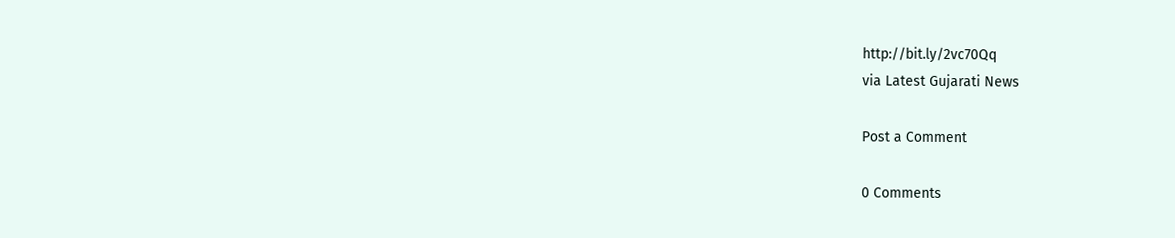http://bit.ly/2vc70Qq
via Latest Gujarati News

Post a Comment

0 Comments